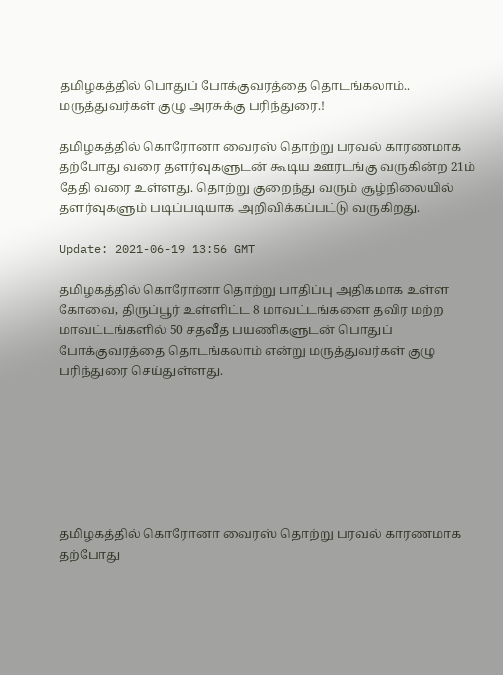தமிழகத்தில் பொதுப் போக்குவரத்தை தொடங்கலாம்.. மருத்துவர்கள் குழு அரசுக்கு பரிந்துரை.!

தமிழகத்தில் கொரோனா வைரஸ் தொற்று பரவல் காரணமாக தற்போது வரை தளர்வுகளுடன் கூடிய ஊரடங்கு வருகின்ற 21ம் தேதி வரை உள்ளது. தொற்று குறைந்து வரும் சூழ்நிலையில் தளர்வுகளும் படிப்படியாக அறிவிக்கப்பட்டு வருகிறது.

Update: 2021-06-19 13:56 GMT

தமிழகத்தில் கொரோனா தொற்று பாதிப்பு அதிகமாக உள்ள கோவை, திருப்பூர் உள்ளிட்ட 8 மாவட்டங்களை தவிர மற்ற மாவட்டங்களில் 50 சதவீத பயணிகளுடன் பொதுப் போக்குவரத்தை தொடங்கலாம் என்று மருத்துவர்கள் குழு பரிந்துரை செய்துள்ளது.







தமிழகத்தில் கொரோனா வைரஸ் தொற்று பரவல் காரணமாக தற்போது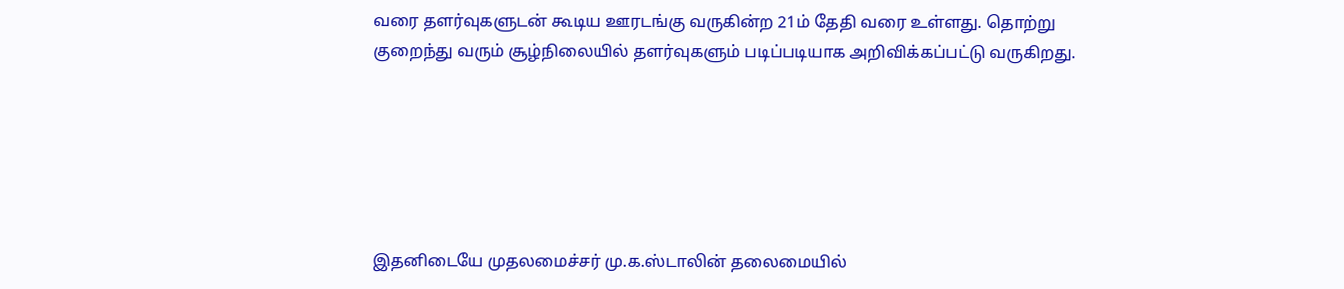வரை தளர்வுகளுடன் கூடிய ஊரடங்கு வருகின்ற 21ம் தேதி வரை உள்ளது. தொற்று குறைந்து வரும் சூழ்நிலையில் தளர்வுகளும் படிப்படியாக அறிவிக்கப்பட்டு வருகிறது.






இதனிடையே முதலமைச்சர் மு.க.ஸ்டாலின் தலைமையில்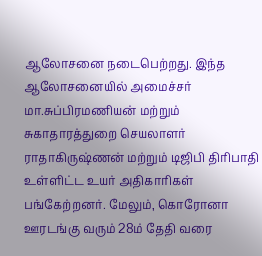ஆலோசனை நடைபெற்றது. இந்த ஆலோசனையில் அமைச்சர் மா.சுப்பிரமணியன் மற்றும் சுகாதாரத்துறை செயலாளர் ராதாகிருஷ்ணன் மற்றும் டிஜிபி திரிபாதி உள்ளிட்ட உயர் அதிகாரிகள் பங்கேற்றனர். மேலும், கொரோனா ஊரடங்கு வரும் 28ம் தேதி வரை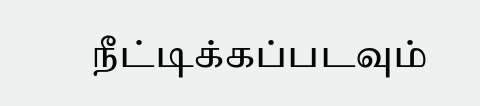நீட்டிக்கப்படவும்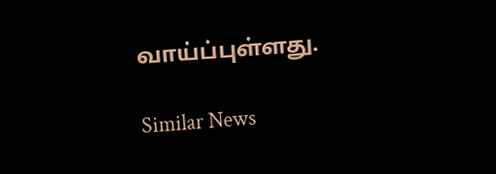வாய்ப்புள்ளது.

Similar News